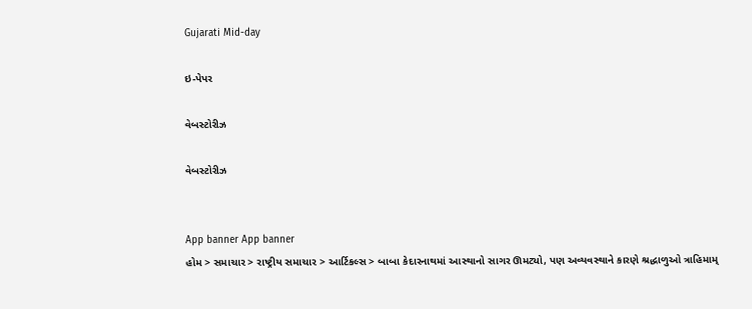Gujarati Mid-day

ઇ-પેપર

વેબસ્ટોરીઝ

વેબસ્ટોરીઝ


App banner App banner
હોમ > સમાચાર > રાષ્ટ્રીય સમાચાર > આર્ટિકલ્સ > બાબા કેદારનાથમાં આસ્થાનો સાગર ઊમટ્યો, પણ અવ્યવસ્થાને કારણે શ્રદ્ધાળુઓ ત્રાહિમામ્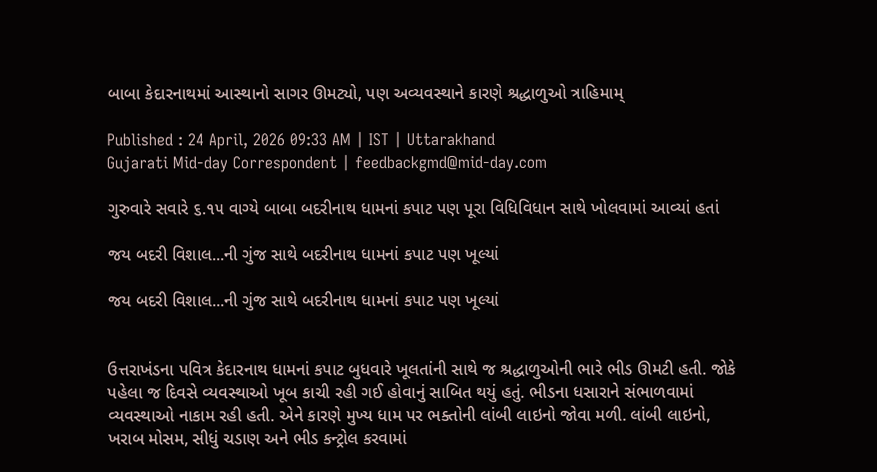બાબા કેદારનાથમાં આસ્થાનો સાગર ઊમટ્યો, પણ અવ્યવસ્થાને કારણે શ્રદ્ધાળુઓ ત્રાહિમામ્

Published : 24 April, 2026 09:33 AM | IST | Uttarakhand
Gujarati Mid-day Correspondent | feedbackgmd@mid-day.com

ગુરુવારે સવારે ૬.૧૫ વાગ્યે બાબા બદરીનાથ ધામનાં કપાટ પણ પૂરા વિધિવિધાન સાથે ખોલવામાં આવ્યાં હતાં

જય બદરી વિશાલ...ની ગુંજ સાથે બદરીનાથ ધામનાં કપાટ પણ ખૂલ્યાં

જય બદરી વિશાલ...ની ગુંજ સાથે બદરીનાથ ધામનાં કપાટ પણ ખૂલ્યાં


ઉત્તરાખંડના પવિત્ર કેદારનાથ ધામનાં કપાટ બુધવારે ખૂલતાંની સાથે જ શ્રદ્ધાળુઓની ભારે ભીડ ઊમટી હતી. જોકે પહેલા જ દિવસે વ્યવસ્થાઓ ખૂબ કાચી રહી ગઈ હોવાનું સાબિત થયું હતું. ભીડના ધસારાને સંભાળવામાં વ્યવસ્થાઓ નાકામ રહી હતી. એને કારણે મુખ્ય ધામ પર ભક્તોની લાંબી લાઇનો જોવા મળી. લાંબી લાઇનો, ખરાબ મોસમ, સીધું ચડાણ અને ભીડ કન્ટ્રોલ કરવામાં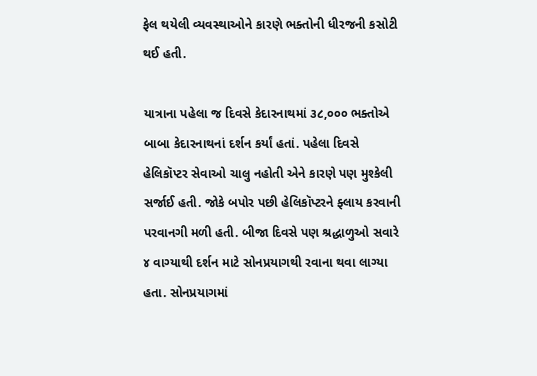ફેલ થયેલી વ્યવસ્થાઓને કારણે ભક્તોની ધીરજની કસોટી થઈ હતી.

યાત્રાના પહેલા જ દિવસે કેદારનાથમાં ૩૮,૦૦૦ ભક્તોએ બાબા કેદારનાથનાં દર્શન કર્યાં હતાં. પહેલા દિવસે હેલિકૉપ્ટર સેવાઓ ચાલુ નહોતી એને કારણે પણ મુશ્કેલી સર્જાઈ હતી. જોકે બપોર પછી હેલિકૉપ્ટરને ફ્લાય કરવાની પરવાનગી મળી હતી. બીજા દિવસે પણ શ્રદ્ધાળુઓ સવારે ૪ વાગ્યાથી દર્શન માટે સોનપ્રયાગથી રવાના થવા લાગ્યા હતા. સોનપ્રયાગમાં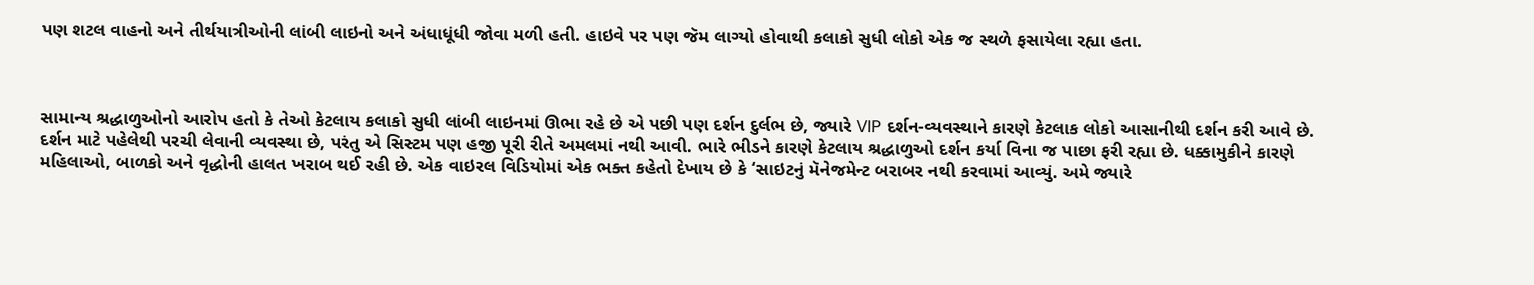પણ શટલ વાહનો અને તીર્થયાત્રીઓની લાંબી લાઇનો અને અંધાધૂંધી જોવા મળી હતી. હાઇવે પર પણ જૅમ લાગ્યો હોવાથી કલાકો સુધી લોકો એક જ સ્થળે ફસાયેલા રહ્યા હતા.



સામાન્ય શ્રદ્ધાળુઓનો આરોપ હતો કે તેઓ કેટલાય કલાકો સુધી લાંબી લાઇનમાં ઊભા રહે છે એ પછી પણ દર્શન દુર્લભ છે, જ્યારે VIP દર્શન-વ્યવસ્થાને કારણે કેટલાક લોકો આસાનીથી દર્શન કરી આવે છે. દર્શન માટે પહેલેથી પરચી લેવાની વ્યવસ્થા છે, પરંતુ એ સિસ્ટમ પણ હજી પૂરી રીતે અમલમાં નથી આવી. ભારે ભીડને કારણે કેટલાય શ્રદ્ધાળુઓ દર્શન કર્યા વિના જ પાછા ફરી રહ્યા છે. ધક્કામુકીને કારણે મહિલાઓ, બાળકો અને વૃદ્ધોની હાલત ખરાબ થઈ રહી છે. એક વાઇરલ વિડિયોમાં એક ભક્ત કહેતો દેખાય છે કે ‘સાઇટનું મૅનેજમેન્ટ બરાબર નથી કરવામાં આવ્યું. અમે જ્યારે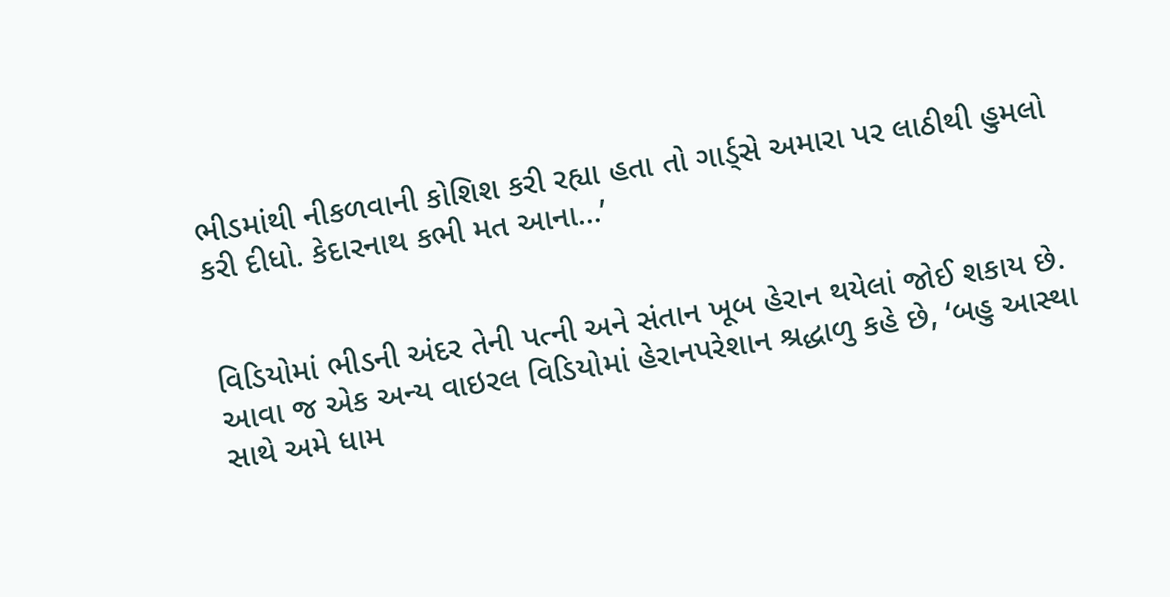ભીડમાંથી નીકળવાની કોશિશ કરી રહ્યા હતા તો ગાર્ડ્સે અમારા પર લાઠીથી હુમલો કરી દીધો. કેદારનાથ કભી મત આના...’


વિડિયોમાં ભીડની અંદર તેની પત્ની અને સંતાન ખૂબ હેરાન થયેલાં જોઈ શકાય છે. આવા જ એક અન્ય વાઇરલ વિડિયોમાં હેરાનપરેશાન શ્રદ્ધાળુ કહે છે, ‘બહુ આસ્થા સાથે અમે ધામ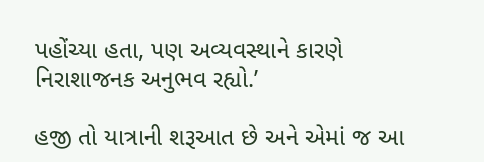પહોંચ્યા હતા, પણ અવ્યવસ્થાને કારણે નિરાશાજનક અનુભવ રહ્યો.’

હજી તો યાત્રાની શરૂઆત છે અને એમાં જ આ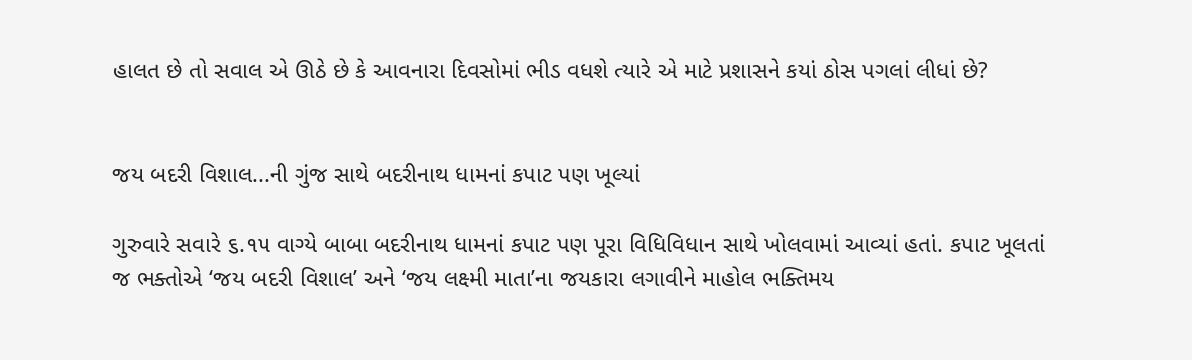હાલત છે તો સવાલ એ ઊઠે છે કે આવનારા દિવસોમાં ભીડ વધશે ત્યારે એ માટે પ્રશાસને કયાં ઠોસ પગલાં લીધાં છે?


જય બદરી વિશાલ...ની ગુંજ સાથે બદરીનાથ ધામનાં કપાટ પણ ખૂલ્યાં

ગુરુવારે સવારે ૬.૧૫ વાગ્યે બાબા બદરીનાથ ધામનાં કપાટ પણ પૂરા વિધિવિધાન સાથે ખોલવામાં આવ્યાં હતાં. કપાટ ખૂલતાં જ ભક્તોએ ‘જય બદરી વિશાલ’ અને ‘જય લક્ષ્મી માતા’ના જયકારા લગાવીને માહોલ ભક્તિમય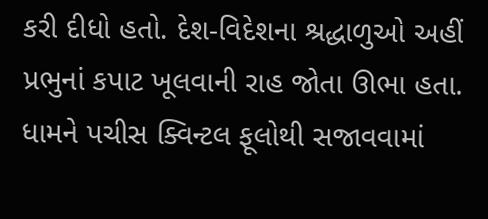કરી દીધો હતો. દેશ-વિદેશના શ્રદ્ધાળુઓ અહીં પ્રભુનાં કપાટ ખૂલવાની રાહ જોતા ઊભા હતા. ધામને પચીસ ક્વિન્ટલ ફૂલોથી સજાવવામાં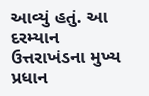આવ્યું હતું. આ દરમ્યાન ઉત્તરાખંડના મુખ્ય પ્રધાન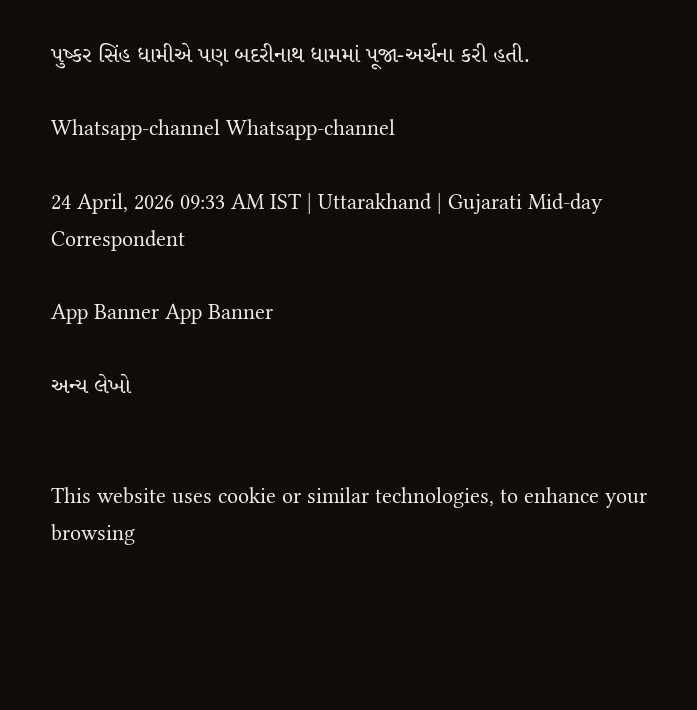પુષ્કર સિંહ ધામીએ પણ બદરીનાથ ધામમાં પૂજા-અર્ચના કરી હતી.

Whatsapp-channel Whatsapp-channel

24 April, 2026 09:33 AM IST | Uttarakhand | Gujarati Mid-day Correspondent

App Banner App Banner

અન્ય લેખો


This website uses cookie or similar technologies, to enhance your browsing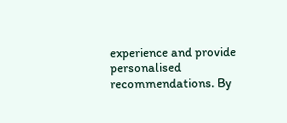experience and provide personalised recommendations. By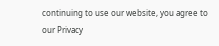continuing to use our website, you agree to our Privacy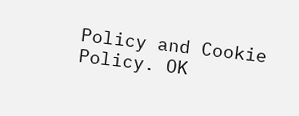Policy and Cookie Policy. OK